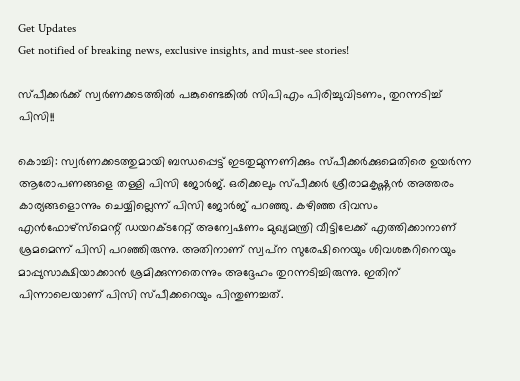Get Updates
Get notified of breaking news, exclusive insights, and must-see stories!

സ്പീക്കര്‍ക്ക് സ്വര്‍ണക്കടത്തില്‍ പങ്കുണ്ടെങ്കില്‍ സിപിഎം പിരിച്ചുവിടണം, തുറന്നടിച്ച് പിസി!!

കൊച്ചി: സ്വര്‍ണക്കടത്തുമായി ബന്ധപ്പെട്ട് ഇടതുമുന്നണിക്കും സ്പീക്കര്‍ക്കുമെതിരെ ഉയര്‍ന്ന ആരോപണങ്ങളെ തള്ളി പിസി ജോര്‍ജ്. ഒരിക്കലും സ്പീക്കര്‍ ശ്രീരാമകൃഷ്ണന്‍ അത്തരം കാര്യങ്ങളൊന്നും ചെയ്യില്ലെന്ന് പിസി ജോര്‍ജ് പറഞ്ഞു. കഴിഞ്ഞ ദിവസം എന്‍ഫോഴ്‌സ്‌മെന്റ് ഡയറക്ടറേറ്റ് അന്വേഷണം മുഖ്യമന്ത്രി വീട്ടിലേക്ക് എത്തിക്കാനാണ് ശ്രമമെന്ന് പിസി പറഞ്ഞിരുന്നു. അതിനാണ് സ്വപ്‌ന സുരേഷിനെയും ശിവശങ്കറിനെയും മാപ്പുസാക്ഷിയാക്കാന്‍ ശ്രമിക്കുന്നതെന്നും അദ്ദേഹം തുറന്നടിച്ചിരുന്നു. ഇതിന് പിന്നാലെയാണ് പിസി സ്പീക്കറെയും പിന്തുണച്ചത്.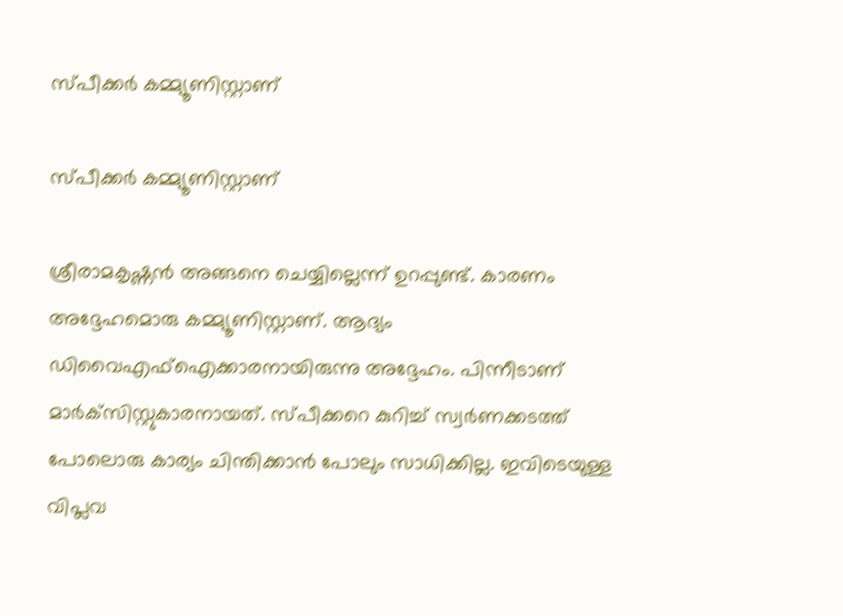സ്പീക്കര്‍ കമ്മ്യൂണിസ്റ്റാണ്

സ്പീക്കര്‍ കമ്മ്യൂണിസ്റ്റാണ്

ശ്രീരാമകൃഷ്ണന്‍ അങ്ങനെ ചെയ്യില്ലെന്ന് ഉറപ്പുണ്ട്. കാരണം അദ്ദേഹമൊരു കമ്മ്യൂണിസ്റ്റാണ്. ആദ്യം ഡിവൈഎഫ്‌ഐക്കാരനായിരുന്നു അദ്ദേഹം. പിന്നീടാണ് മാര്‍ക്‌സിസ്റ്റുകാരനായത്. സ്പീക്കറെ കുറിച്ച് സ്വര്‍ണക്കടത്ത് പോലൊരു കാര്യം ചിന്തിക്കാന്‍ പോലും സാധിക്കില്ല. ഇവിടെയുള്ള വിപ്ലവ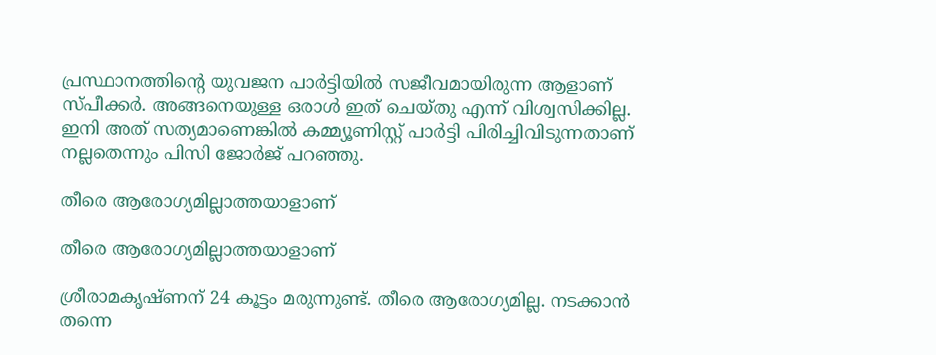പ്രസ്ഥാനത്തിന്റെ യുവജന പാര്‍ട്ടിയില്‍ സജീവമായിരുന്ന ആളാണ് സ്പീക്കര്‍. അങ്ങനെയുള്ള ഒരാള്‍ ഇത് ചെയ്തു എന്ന് വിശ്വസിക്കില്ല. ഇനി അത് സത്യമാണെങ്കില്‍ കമ്മ്യൂണിസ്റ്റ് പാര്‍ട്ടി പിരിച്ചിവിടുന്നതാണ് നല്ലതെന്നും പിസി ജോര്‍ജ് പറഞ്ഞു.

തീരെ ആരോഗ്യമില്ലാത്തയാളാണ്

തീരെ ആരോഗ്യമില്ലാത്തയാളാണ്

ശ്രീരാമകൃഷ്ണന് 24 കൂട്ടം മരുന്നുണ്ട്. തീരെ ആരോഗ്യമില്ല. നടക്കാന്‍ തന്നെ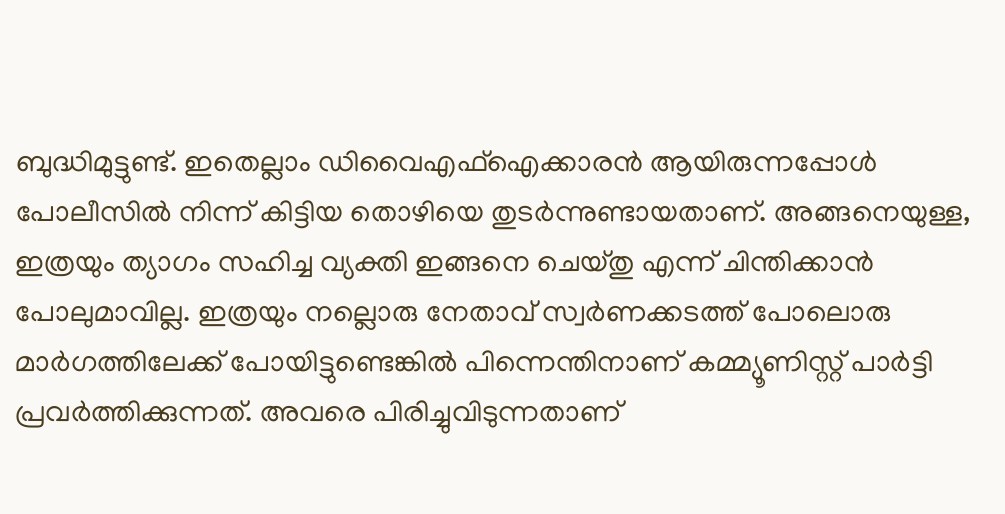ബുദ്ധിമുട്ടുണ്ട്. ഇതെല്ലാം ഡിവൈഎഫ്‌ഐക്കാരന്‍ ആയിരുന്നപ്പോള്‍ പോലീസില്‍ നിന്ന് കിട്ടിയ തൊഴിയെ തുടര്‍ന്നുണ്ടായതാണ്. അങ്ങനെയുള്ള, ഇത്രയും ത്യാഗം സഹിച്ച വ്യക്തി ഇങ്ങനെ ചെയ്തു എന്ന് ചിന്തിക്കാന്‍ പോലുമാവില്ല. ഇത്രയും നല്ലൊരു നേതാവ് സ്വര്‍ണക്കടത്ത് പോലൊരു മാര്‍ഗത്തിലേക്ക് പോയിട്ടുണ്ടെങ്കില്‍ പിന്നെന്തിനാണ് കമ്മ്യൂണിസ്റ്റ് പാര്‍ട്ടി പ്രവര്‍ത്തിക്കുന്നത്. അവരെ പിരിച്ചുവിടുന്നതാണ്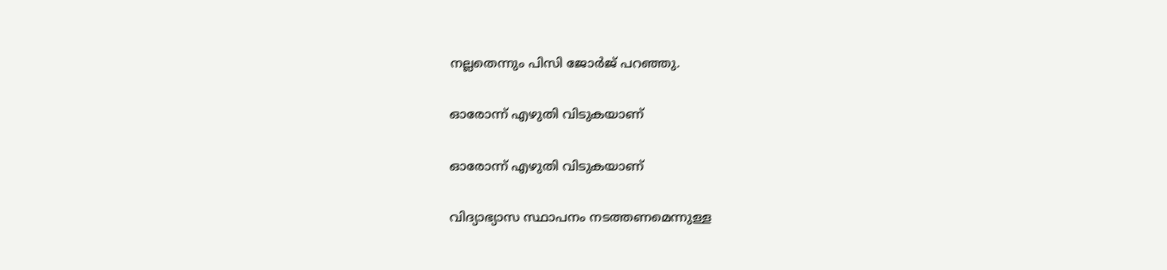നല്ലതെന്നും പിസി ജോര്‍ജ് പറഞ്ഞു.

ഓരോന്ന് എഴുതി വിടുകയാണ്

ഓരോന്ന് എഴുതി വിടുകയാണ്

വിദ്യാഭ്യാസ സ്ഥാപനം നടത്തണമെന്നുള്ള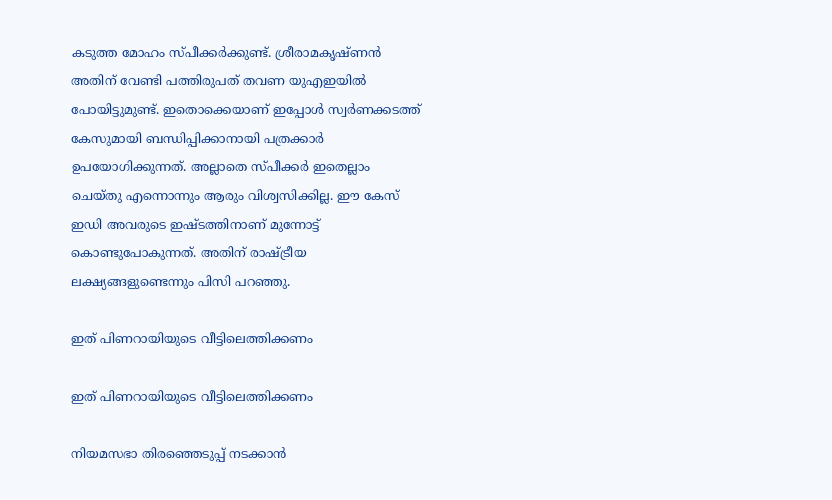കടുത്ത മോഹം സ്പീക്കര്‍ക്കുണ്ട്. ശ്രീരാമകൃഷ്ണന്‍ അതിന് വേണ്ടി പത്തിരുപത് തവണ യുഎഇയില്‍ പോയിട്ടുമുണ്ട്. ഇതൊക്കെയാണ് ഇപ്പോള്‍ സ്വര്‍ണക്കടത്ത് കേസുമായി ബന്ധിപ്പിക്കാനായി പത്രക്കാര്‍ ഉപയോഗിക്കുന്നത്. അല്ലാതെ സ്പീക്കര്‍ ഇതെല്ലാം ചെയ്തു എന്നൊന്നും ആരും വിശ്വസിക്കില്ല. ഈ കേസ് ഇഡി അവരുടെ ഇഷ്ടത്തിനാണ് മുന്നോട്ട് കൊണ്ടുപോകുന്നത്. അതിന് രാഷ്ട്രീയ ലക്ഷ്യങ്ങളുണ്ടെന്നും പിസി പറഞ്ഞു.

ഇത് പിണറായിയുടെ വീട്ടിലെത്തിക്കണം

ഇത് പിണറായിയുടെ വീട്ടിലെത്തിക്കണം

നിയമസഭാ തിരഞ്ഞെടുപ്പ് നടക്കാന്‍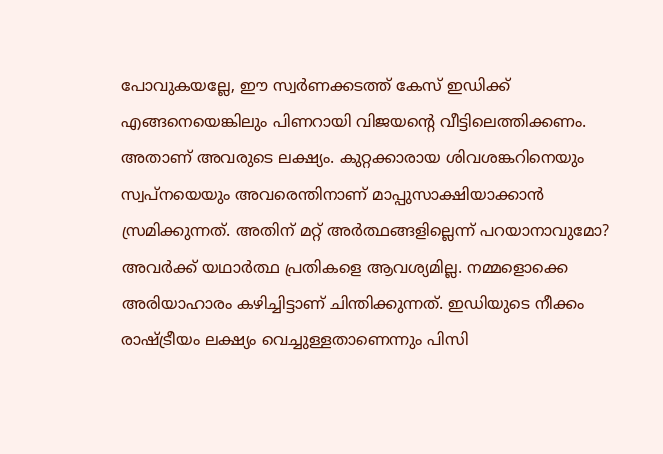പോവുകയല്ലേ, ഈ സ്വര്‍ണക്കടത്ത് കേസ് ഇഡിക്ക് എങ്ങനെയെങ്കിലും പിണറായി വിജയന്റെ വീട്ടിലെത്തിക്കണം. അതാണ് അവരുടെ ലക്ഷ്യം. കുറ്റക്കാരായ ശിവശങ്കറിനെയും സ്വപ്‌നയെയും അവരെന്തിനാണ് മാപ്പുസാക്ഷിയാക്കാന്‍ സ്രമിക്കുന്നത്. അതിന് മറ്റ് അര്‍ത്ഥങ്ങളില്ലെന്ന് പറയാനാവുമോ? അവര്‍ക്ക് യഥാര്‍ത്ഥ പ്രതികളെ ആവശ്യമില്ല. നമ്മളൊക്കെ അരിയാഹാരം കഴിച്ചിട്ടാണ് ചിന്തിക്കുന്നത്. ഇഡിയുടെ നീക്കം രാഷ്ട്രീയം ലക്ഷ്യം വെച്ചുള്ളതാണെന്നും പിസി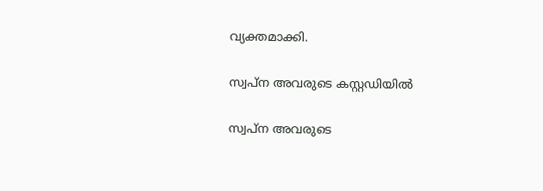വ്യക്തമാക്കി.

സ്വപ്‌ന അവരുടെ കസ്റ്റഡിയില്‍

സ്വപ്‌ന അവരുടെ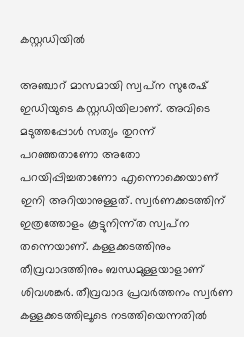കസ്റ്റഡിയില്‍

അഞ്ചാറ് മാസമായി സ്വപ്‌ന സുരേഷ് ഇഡിയുടെ കസ്റ്റഡിയിലാണ്. അവിടെ മടുത്തപ്പോള്‍ സത്യം തുറന്ന് പറഞ്ഞതാണോ അതോ പറയിപ്പിച്ചതാണോ എന്നൊക്കെയാണ് ഇനി അറിയാനുള്ളത്. സ്വര്‍ണക്കടത്തിന് ഇത്രത്തോളം കൂട്ടുനിന്ന്ത സ്വപ്‌ന തന്നെയാണ്. കള്ളക്കടത്തിനും തീവ്രവാദത്തിനും ബന്ധമുള്ളയാളാണ് ശിവശങ്കര്‍. തീവ്രവാദ പ്രവര്‍ത്തനം സ്വര്‍ണ കള്ളക്കടത്തിലൂടെ നടത്തിയെന്നതില്‍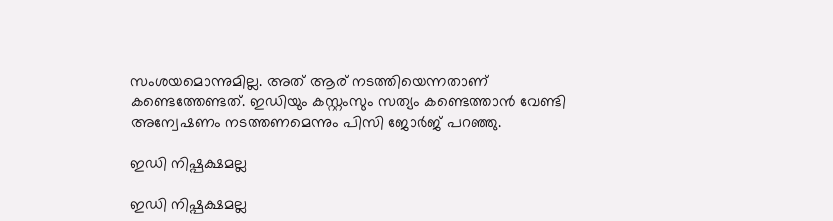സംശയമൊന്നുമില്ല. അത് ആര് നടത്തിയെന്നതാണ് കണ്ടെത്തേണ്ടത്. ഇഡിയും കസ്റ്റംസും സത്യം കണ്ടെത്താന്‍ വേണ്ടി അന്വേഷണം നടത്തണമെന്നും പിസി ജോര്‍ജ് പറഞ്ഞു.

ഇഡി നിഷ്പക്ഷമല്ല

ഇഡി നിഷ്പക്ഷമല്ല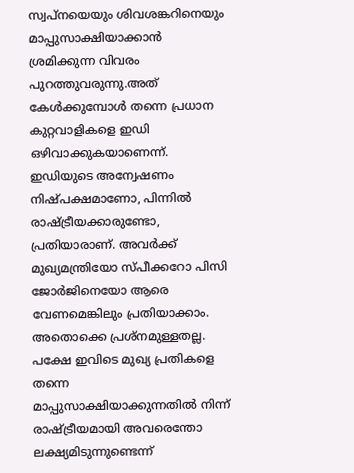സ്വപ്‌നയെയും ശിവശങ്കറിനെയും മാപ്പുസാക്ഷിയാക്കാന്‍ ശ്രമിക്കുന്ന വിവരം പുറത്തുവരുന്നു.അത് കേള്‍ക്കുമ്പോള്‍ തന്നെ പ്രധാന കുറ്റവാളികളെ ഇഡി ഒഴിവാക്കുകയാണെന്ന്. ഇഡിയുടെ അന്വേഷണം നിഷ്പക്ഷമാണോ, പിന്നില്‍ രാഷ്ട്രീയക്കാരുണ്ടോ, പ്രതിയാരാണ്. അവര്‍ക്ക് മുഖ്യമന്ത്രിയോ സ്പീക്കറോ പിസി ജോര്‍ജിനെയോ ആരെ വേണമെങ്കിലും പ്രതിയാക്കാം. അതൊക്കെ പ്രശ്‌നമുള്ളതല്ല. പക്ഷേ ഇവിടെ മുഖ്യ പ്രതികളെ തന്നെ മാപ്പുസാക്ഷിയാക്കുന്നതില്‍ നിന്ന് രാഷ്ട്രീയമായി അവരെന്തോ ലക്ഷ്യമിടുന്നുണ്ടെന്ന്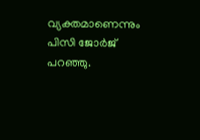വ്യക്തമാണെന്നും പിസി ജോര്‍ജ് പറഞ്ഞു.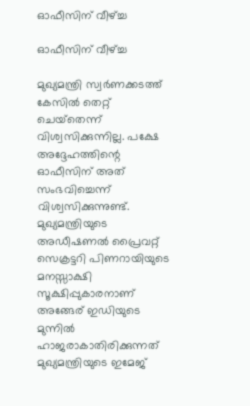ഓഫീസിന് വീഴ്ച്ച

ഓഫീസിന് വീഴ്ച്ച

മുഖ്യമന്ത്രി സ്വര്‍ണക്കടത്ത് കേസില്‍ തെറ്റ് ചെയ്‌തെന്ന് വിശ്വസിക്കുന്നില്ല. പക്ഷേ അദ്ദേഹത്തിന്റെ ഓഫീസിന് അത് സംഭവിച്ചെന്ന് വിശ്വസിക്കുന്നുണ്ട്. മുഖ്യമന്ത്രിയുടെ അഡീഷണല്‍ പ്രൈവറ്റ് സെക്രട്ടറി പിണറായിയുടെ മനസ്സാക്ഷി സൂക്ഷിപ്പുകാരനാണ് അങ്ങേര് ഇഡിയുടെ മുന്നില്‍ ഹാജരാകാതിരിക്കുന്നത് മുഖ്യമന്ത്രിയുടെ ഇമേജ്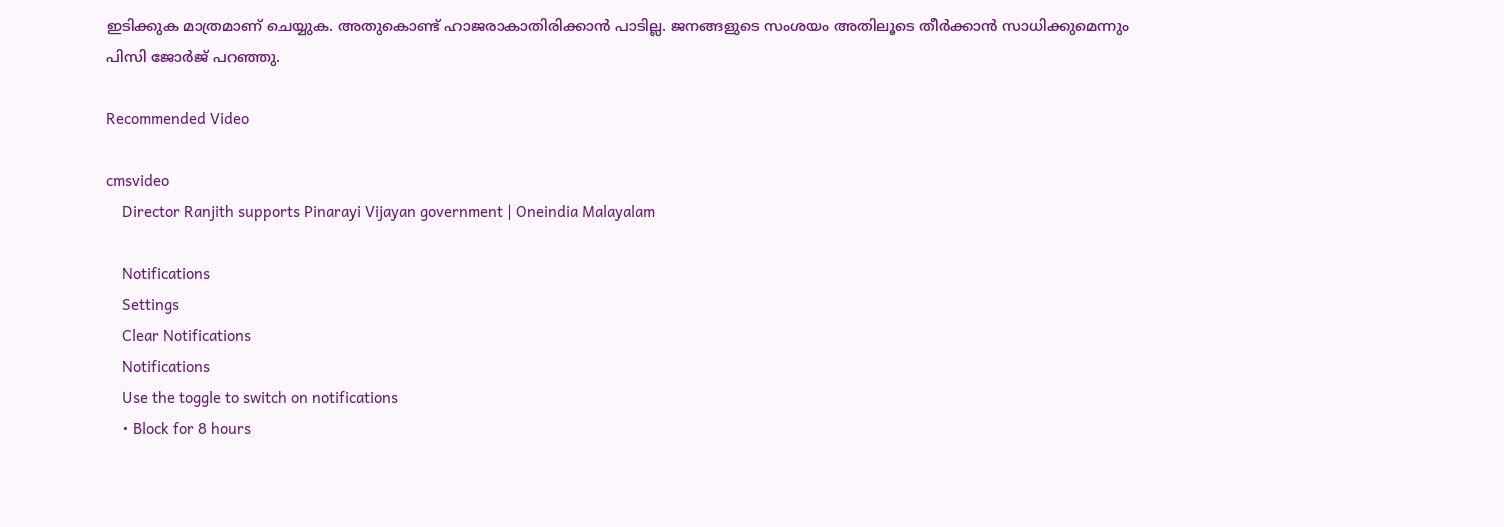ഇടിക്കുക മാത്രമാണ് ചെയ്യുക. അതുകൊണ്ട് ഹാജരാകാതിരിക്കാന്‍ പാടില്ല. ജനങ്ങളുടെ സംശയം അതിലൂടെ തീര്‍ക്കാന്‍ സാധിക്കുമെന്നും പിസി ജോര്‍ജ് പറഞ്ഞു.

Recommended Video

cmsvideo
    Director Ranjith supports Pinarayi Vijayan government | Oneindia Malayalam

    Notifications
    Settings
    Clear Notifications
    Notifications
    Use the toggle to switch on notifications
    • Block for 8 hours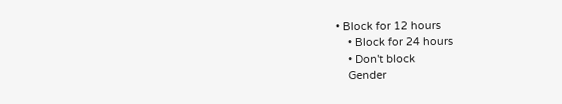• Block for 12 hours
    • Block for 24 hours
    • Don't block
    Gender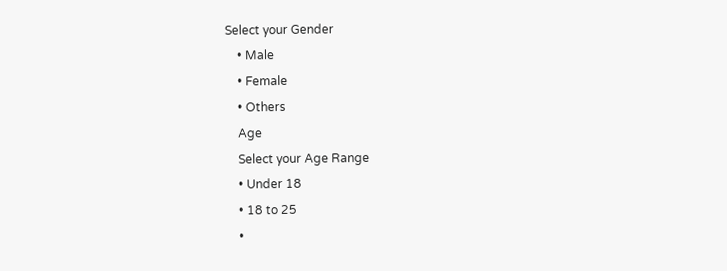Select your Gender
    • Male
    • Female
    • Others
    Age
    Select your Age Range
    • Under 18
    • 18 to 25
    •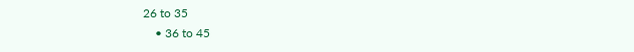26 to 35
    • 36 to 45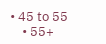• 45 to 55
    • 55+